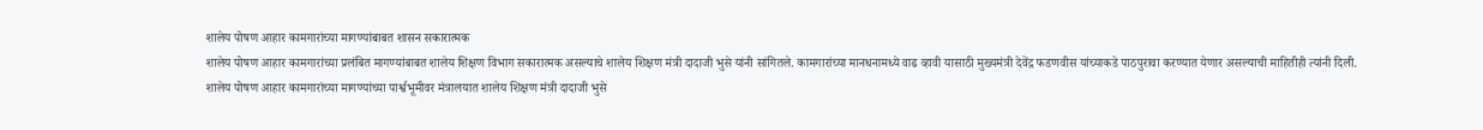शालेय पोषण आहार कामगारांच्या मागण्यांबाबत शासन सकारात्मक
शालेय पोषण आहार कामगारांच्या प्रलंबित मागण्यांबाबत शालेय शिक्षण विभाग सकारात्मक असल्याचे शालेय शिक्षण मंत्री दादाजी भुसे यांनी सांगितले. कामगारांच्या मानधनामध्ये वाढ व्हावी यासाठी मुख्यमंत्री देवेंद्र फडणवीस यांच्याकडे पाठपुरावा करण्यात येणार असल्याची माहितीही त्यांनी दिली.
शालेय पोषण आहार कामगारांच्या मागण्यांच्या पार्श्वभूमीवर मंत्रालयात शालेय शिक्षण मंत्री दादाजी भुसे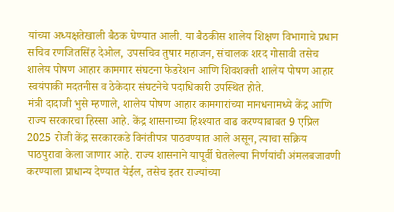यांच्या अध्यक्षतेखाली बैठक घेण्यात आली. या बैठकीस शालेय शिक्षण विभागाचे प्रधान सचिव रणजितसिंह देओल, उपसचिव तुषार महाजन, संचालक शरद गोसावी तसेच शालेय पोषण आहार कामगार संघटना फेडरेशन आणि शिवशक्ती शालेय पोषण आहार स्वयंपाकी मदतनीस व ठेकेदार संघटनेचे पदाधिकारी उपस्थित होते.
मंत्री दादाजी भुसे म्हणाले, शालेय पोषण आहार कामगारांच्या मानधनामध्ये केंद्र आणि राज्य सरकारचा हिस्सा आहे. केंद्र शासनाच्या हिश्श्यात वाढ करण्याबाबत 9 एप्रिल 2025 रोजी केंद्र सरकारकडे विनंतीपत्र पाठवण्यात आले असून, त्याचा सक्रिय पाठपुरावा केला जाणार आहे. राज्य शासनाने यापूर्वी घेतलेल्या निर्णयांची अंमलबजावणी करण्याला प्राधान्य देण्यात येईल, तसेच इतर राज्यांच्या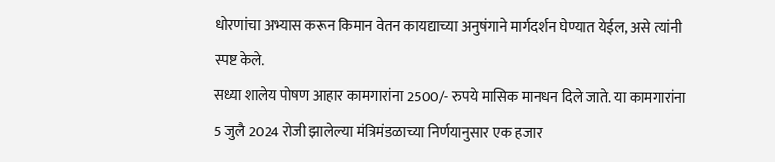धोरणांचा अभ्यास करून किमान वेतन कायद्याच्या अनुषंगाने मार्गदर्शन घेण्यात येईल, असे त्यांनी स्पष्ट केले.
सध्या शालेय पोषण आहार कामगारांना 2500/- रुपये मासिक मानधन दिले जाते. या कामगारांना 5 जुलै 2024 रोजी झालेल्या मंत्रिमंडळाच्या निर्णयानुसार एक हजार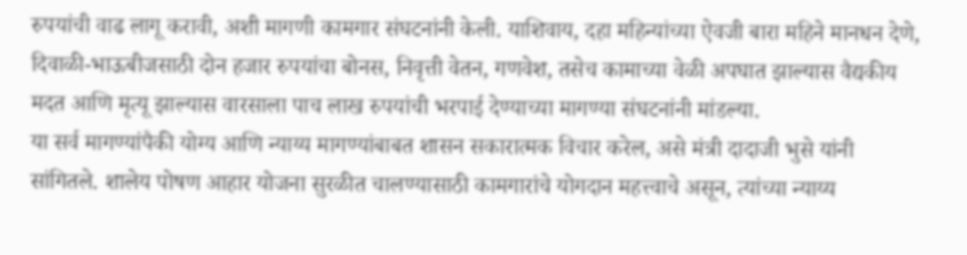रुपयांची वाढ लागू करावी, अशी मागणी कामगार संघटनांनी केली. याशिवाय, दहा महिन्यांच्या ऐवजी बारा महिने मानधन देणे, दिवाळी-भाऊबीजसाठी दोन हजार रुपयांचा बोनस, निवृत्ती वेतन, गणवेश, तसेच कामाच्या वेळी अपघात झाल्यास वैद्यकीय मदत आणि मृत्यू झाल्यास वारसाला पाच लाख रुपयांची भरपाई देण्याच्या मागण्या संघटनांनी मांडल्या.
या सर्व मागण्यांपैकी योग्य आणि न्याय्य मागण्यांबाबत शासन सकारात्मक विचार करेल, असे मंत्री दादाजी भुसे यांनी सांगितले. शालेय पोषण आहार योजना सुरळीत चालण्यासाठी कामगारांचे योगदान महत्त्वाचे असून, त्यांच्या न्याय्य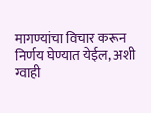मागण्यांचा विचार करून निर्णय घेण्यात येईल, अशी ग्वाही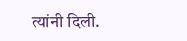त्यांनी दिली.